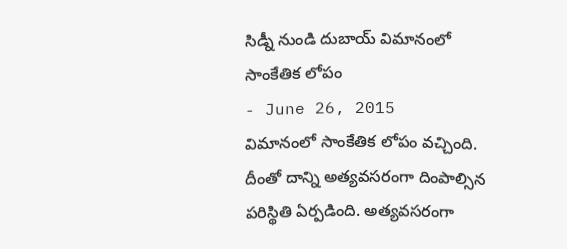సిడ్నీ నుండి దుబాయ్ విమానంలో సాంకేతిక లోపం
- June 26, 2015
విమానంలో సాంకేతిక లోపం వచ్చింది. దీంతో దాన్ని అత్యవసరంగా దింపాల్సిన పరిస్థితి ఏర్పడింది. అత్యవసరంగా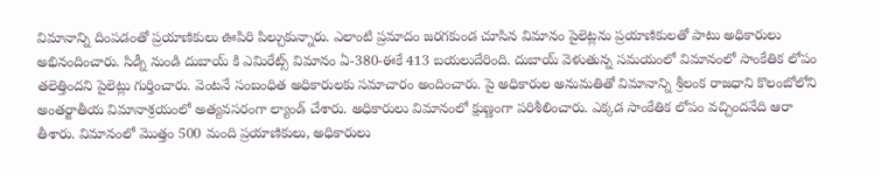విమానాన్ని దింపడంతో ప్రయాణికులు ఊపిరి పిల్చుకున్నారు. ఎలాంటి ప్రమాదం జరగకుండ చూసిన విమానం పైలెట్లను ప్రయాణికులతో పాటు అధికారులు అభినందించారు. సిడ్నీ నుండి దుబాయ్ కి ఎమిరేట్స్ విమానం ఏ-380-ఈకే 413 బయలుదేరింది. దుబాయ్ వెళుతున్న సమయంలో విమానంలో సాంకేతిక లోపం తలెత్తిందని పైలెట్లు గుర్తించారు. వెంటనే సంబంధిత అధికారులకు సమాచారం అందించారు. పై అధికారుల అనుమతితో విమానాన్ని శ్రీలంక రాజధాని కొలంబోలోని అంతర్జాతీయ విమానాశ్రయంలో అత్యవసరంగా ల్యాండ్ చేశారు. అధికారులు విమానంలో క్షుణ్ణంగా పరిశీలించారు. ఎక్కడ సాంకేతిక లోపం వచ్చిందనేది ఆరా తీశారు. విమానంలో మొత్తం 500 మంది ప్రయాణికులు, అధికారులు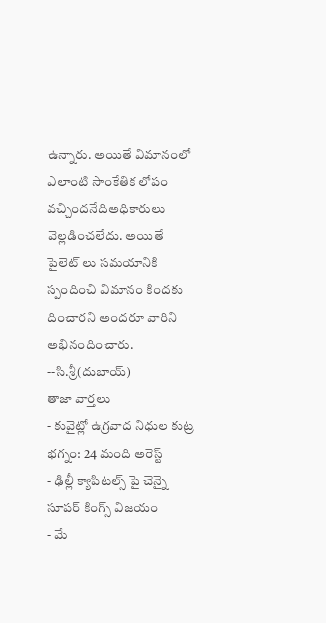ఉన్నారు. అయితే విమానంలో ఎలాంటి సాంకేతిక లోపం వచ్చిందనేదిఅధికారులు వెల్లడించలేదు. అయితే పైలెట్ లు సమయానికి స్పందించి విమానం కిందకు దించారని అందరూ వారిని అభినందించారు.
--సి.శ్రీ(దుబాయ్)
తాజా వార్తలు
- కువైట్లో ఉగ్రవాద నిధుల కుట్ర భగ్నం: 24 మంది అరెస్ట్
- ఢిల్లీ క్యాపిటల్స్ పై చెన్నై సూపర్ కింగ్స్ విజయం
- మే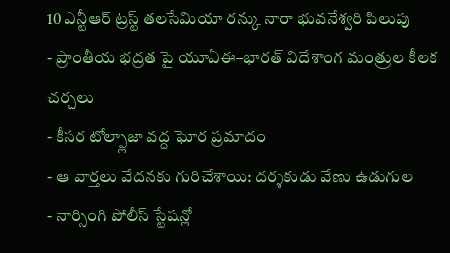10 ఎన్టీఆర్ ట్రస్ట్ తలసేమియా రన్కు నారా భువనేశ్వరి పిలుపు
- ప్రాంతీయ భద్రత పై యూఏఈ–భారత్ విదేశాంగ మంత్రుల కీలక చర్చలు
- కీసర టోల్ప్లాజా వద్ద ఘోర ప్రమాదం
- ఆ వార్తలు వేదనకు గురిచేశాయి: దర్శకుడు వేణు ఉడుగుల
- నార్సింగి పోలీస్ స్టేషన్లో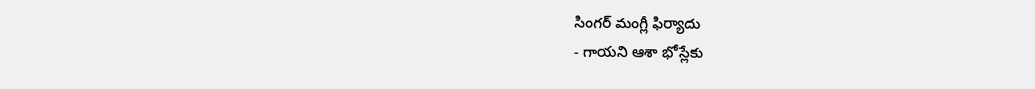సింగర్ మంగ్లీ ఫిర్యాదు
- గాయని ఆశా భోస్లేకు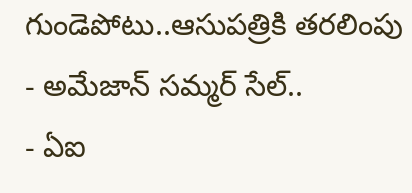గుండెపోటు..ఆసుపత్రికి తరలింపు
- అమేజాన్ సమ్మర్ సేల్..
- ఏఐ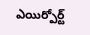ఎయిర్పోర్ట్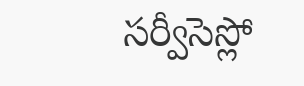సర్వీసెస్లో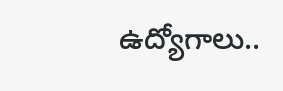ఉద్యోగాలు..